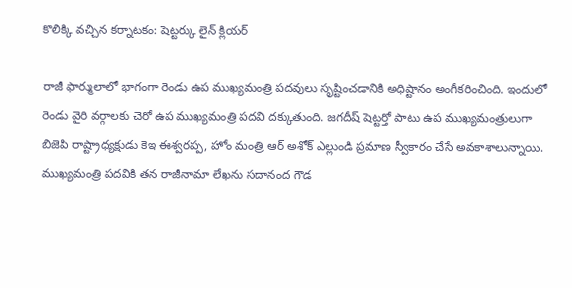కొలిక్కి వచ్చిన కర్నాటకం: షెట్టర్కు లైన్ క్లియర్

రాజీ ఫార్ములాలో భాగంగా రెండు ఉప ముఖ్యమంత్రి పదవులు సృష్టించడానికి అధిష్టానం అంగీకరించింది. ఇందులో రెండు వైరి వర్గాలకు చెరో ఉప ముఖ్యమంత్రి పదవి దక్కుతుంది. జగదీష్ షెట్టర్తో పాటు ఉప ముఖ్యమంత్రులుగా బిజెపి రాష్ట్రాధ్యక్షుడు కెఇ ఈశ్వరప్ప, హోం మంత్రి ఆర్ అశోక్ ఎల్లుండి ప్రమాణ స్వీకారం చేసే అవకాశాలున్నాయి.
ముఖ్యమంత్రి పదవికి తన రాజీనామా లేఖను సదానంద గౌడ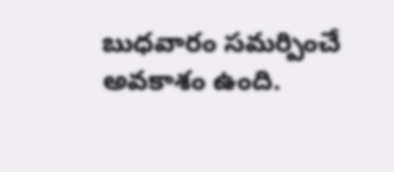బుధవారం సమర్పించే అవకాశం ఉంది.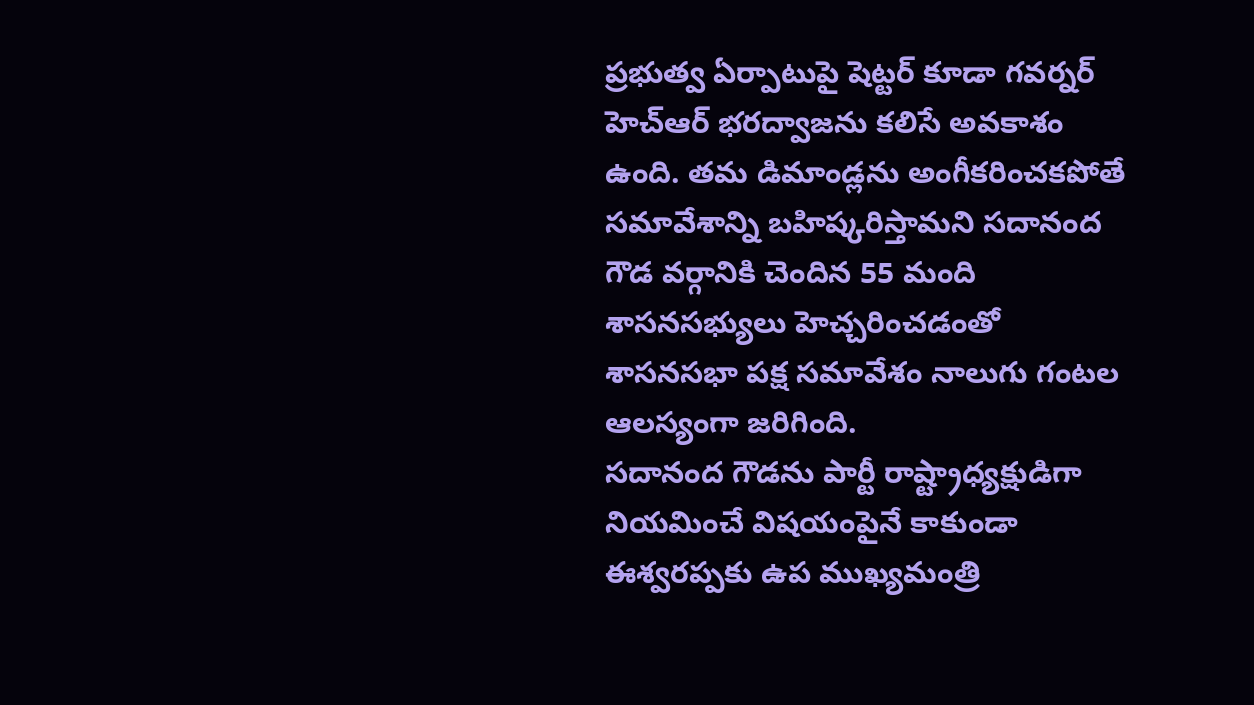ప్రభుత్వ ఏర్పాటుపై షెట్టర్ కూడా గవర్నర్ హెచ్ఆర్ భరద్వాజను కలిసే అవకాశం ఉంది. తమ డిమాండ్లను అంగీకరించకపోతే సమావేశాన్ని బహిష్కరిస్తామని సదానంద గౌడ వర్గానికి చెందిన 55 మంది శాసనసభ్యులు హెచ్చరించడంతో శాసనసభా పక్ష సమావేశం నాలుగు గంటల ఆలస్యంగా జరిగింది.
సదానంద గౌడను పార్టీ రాష్ట్రాధ్యక్షుడిగా నియమించే విషయంపైనే కాకుండా ఈశ్వరప్పకు ఉప ముఖ్యమంత్రి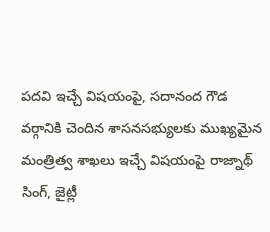పదవి ఇచ్చే విషయంపై, సదానంద గౌడ వర్గానికి చెందిన శాసనసభ్యులకు ముఖ్యమైన మంత్రిత్వ శాఖలు ఇచ్చే విషయంపై రాజ్నాథ్ సింగ్, జైట్లీ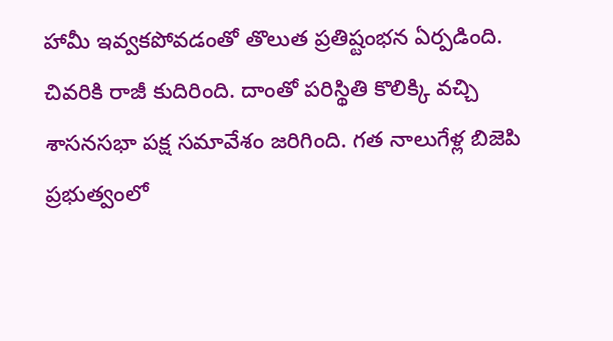హామీ ఇవ్వకపోవడంతో తొలుత ప్రతిష్టంభన ఏర్పడింది. చివరికి రాజీ కుదిరింది. దాంతో పరిస్థితి కొలిక్కి వచ్చి శాసనసభా పక్ష సమావేశం జరిగింది. గత నాలుగేళ్ల బిజెపి ప్రభుత్వంలో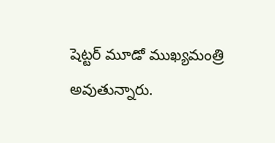షెట్టర్ మూడో ముఖ్యమంత్రి అవుతున్నారు.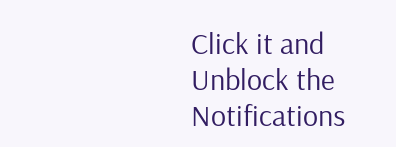Click it and Unblock the Notifications